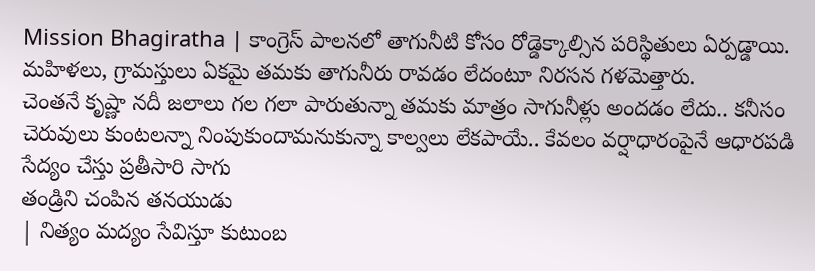Mission Bhagiratha | కాంగ్రెస్ పాలనలో తాగునీటి కోసం రోడ్డెక్కాల్సిన పరిస్థితులు ఏర్పడ్డాయి. మహిళలు, గ్రామస్తులు ఏకమై తమకు తాగునీరు రావడం లేదంటూ నిరసన గళమెత్తారు.
చెంతనే కృష్ణా నదీ జలాలు గల గలా పారుతున్నా తమకు మాత్రం సాగునీళ్లు అందడం లేదు.. కనీసం చెరువులు కుంటలన్నా నింపుకుందామనుకున్నా కాల్వలు లేకపాయే.. కేవలం వర్షాధారంపైనే ఆధారపడి సేద్యం చేస్తు ప్రతీసారి సాగు
తండ్రిని చంపిన తనయుడు
| నిత్యం మద్యం సేవిస్తూ కుటుంబ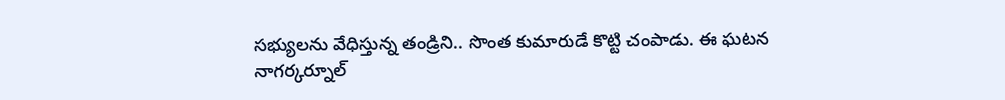సభ్యులను వేధిస్తున్న తండ్రిని.. సొంత కుమారుడే కొట్టి చంపాడు. ఈ ఘటన నాగర్కర్నూల్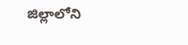జిల్లాలోని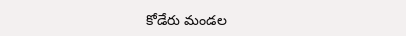కోడేరు మండల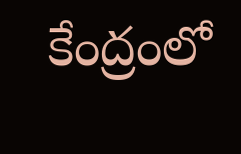కేంద్రంలో